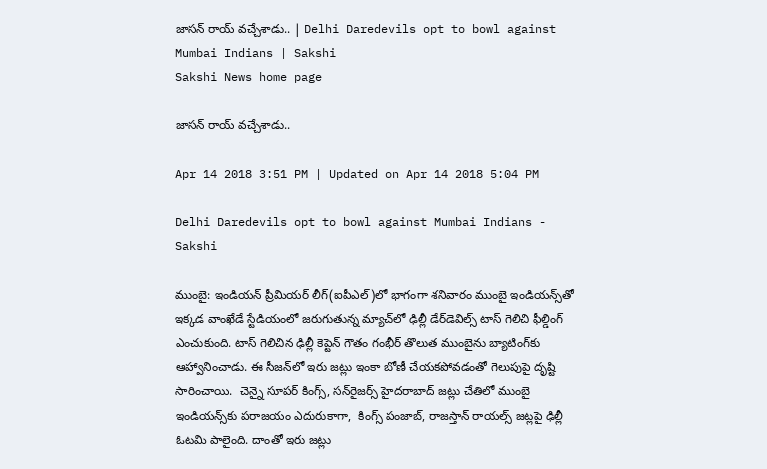జాసన్‌ రాయ్‌ వచ్చేశాడు.. | Delhi Daredevils opt to bowl against Mumbai Indians | Sakshi
Sakshi News home page

జాసన్‌ రాయ్‌ వచ్చేశాడు..

Apr 14 2018 3:51 PM | Updated on Apr 14 2018 5:04 PM

Delhi Daredevils opt to bowl against Mumbai Indians - Sakshi

ముంబై: ఇండియన్‌ ప్రీమియర్‌ లీగ్‌(ఐపీఎల్‌)లో భాగంగా శనివారం ముంబై ఇండియన్స్‌తో ఇక్కడ వాంఖేడే స్టేడియంలో జరుగుతున్న మ్యాచ్‌లో ఢిల్లీ డేర్‌డెవిల్స్‌ టాస్‌ గెలిచి ఫీల్డింగ్‌ ఎంచుకుంది. టాస్‌ గెలిచిన ఢిల్లీ కెప్టెన్‌ గౌతం గంభీర్‌ తొలుత ముంబైను బ్యాటింగ్‌కు ఆహ్వానించాడు. ఈ సీజన్‌లో ఇరు జట్లు ఇంకా బోణీ చేయకపోవడంతో గెలుపుపై దృష్టి సారించాయి.  చెన్నై సూపర్‌ కింగ్స్‌, సన్‌రైజర్స్‌ హైదరాబాద్‌ జట్లు చేతిలో ముంబై ఇండియన్స్‌కు పరాజయం ఎదురుకాగా,  కింగ్స్‌ పంజాబ్‌, రాజస్తాన్‌ రాయల్స్‌ జట్లపై ఢిల్లీ ఓటమి పాలైంది. దాంతో ఇరు జట్లు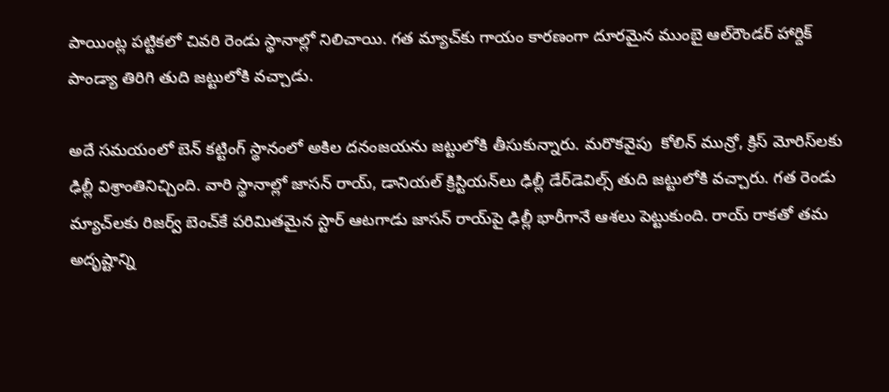పాయింట్ల పట్టికలో చివరి రెండు స్థానాల్లో నిలిచాయి. గత మ్యాచ్‌కు గాయం కారణంగా దూరమైన ముంబై ఆల్‌రౌండర్‌ హార్దిక్‌ పాండ్యా తిరిగి తుది జట్టులోకి వచ్చాడు.

అదే సమయంలో బెన్‌ కట్టింగ్‌ స్థానంలో అకిల దనంజయను జట్టులోకి తీసుకున్నారు. మరొకవైపు  కోలిన్‌ మున్రో, క్రిస్‌ మోరిస్‌లకు ఢిల్లీ విశ్రాంతినిచ్చింది. వారి స్థానాల్లో జాసన్‌ రాయ్‌, డానియల్‌ క్రిస్టియన్‌లు ఢిల్లీ డేర్‌డెవిల్స్‌ తుది జట్టులోకి వచ్చారు. గత రెండు మ్యాచ్‌లకు రిజర్వ్‌ బెంచ్‌కే పరిమితమైన స్టార్‌ ఆటగాడు జాసన్‌ రాయ్‌పై ఢిల్లీ భారీగానే ఆశలు పెట్టుకుంది. రాయ్‌ రాకతో తమ అదృష్టాన్ని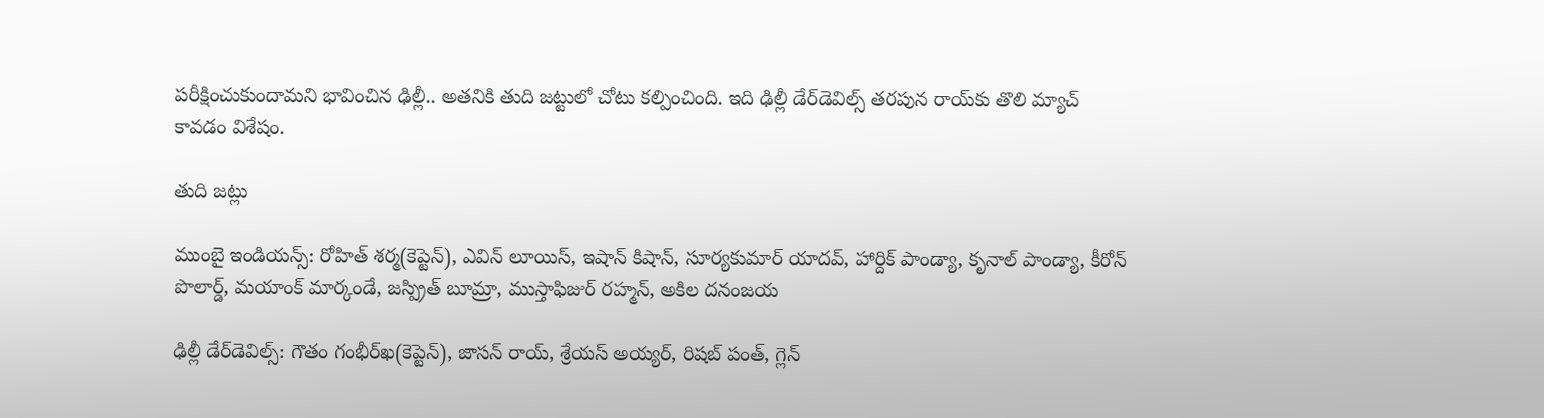పరీక్షించుకుందామని భావించిన ఢిల్లీ.. అతనికి తుది జట్టులో చోటు కల్పించింది. ఇది ఢిల్లీ డేర్‌డెవిల్స్‌ తరపున రాయ్‌కు తొలి మ్యాచ్‌ కావడం విశేషం.

తుది జట్లు

ముంబై ఇండియన్స్‌: రోహిత్‌ శర్మ(కెప్టెన్‌), ఎవిన్‌ లూయిస్‌, ఇషాన్‌ కిషాన్‌, సూర్యకుమార్‌ యాదవ్‌, హార్దిక్‌ పాండ్యా, కృనాల్‌ పాండ్యా, కీరోన్‌ పొలార్డ్‌, మయాంక్‌ మార్కండే, జస్ప్రిత్‌ బూమ్రా, ముస్తాఫిజుర్‌ రహ్మన్‌, అకిల దనంజయ

ఢిల్లీ డేర్‌డెవిల్స్‌: గౌతం గంభీర్‌ఖ(కెప్టెన్‌), జాసన్‌ రాయ్‌, శ్రేయస్‌ అయ్యర్‌, రిషబ్‌ పంత్‌, గ్లెన్‌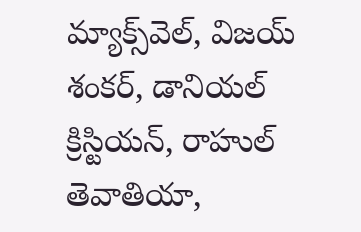మ్యాక్స్‌వెల్‌, విజయ్‌ శంకర్‌, డానియల్‌ క్రిస్టియన్‌, రాహుల్‌ తెవాతియా,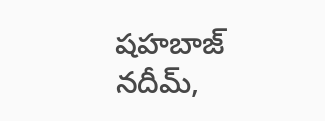షహబాజ్‌ నదీమ్‌,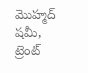మొహ్మద్‌ షమీ, ట్రెంట్‌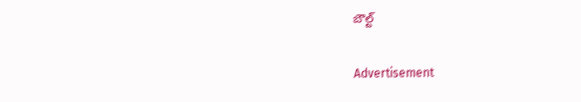బౌల్ట్‌

Advertisement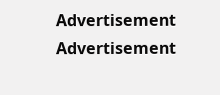Advertisement
Advertisement